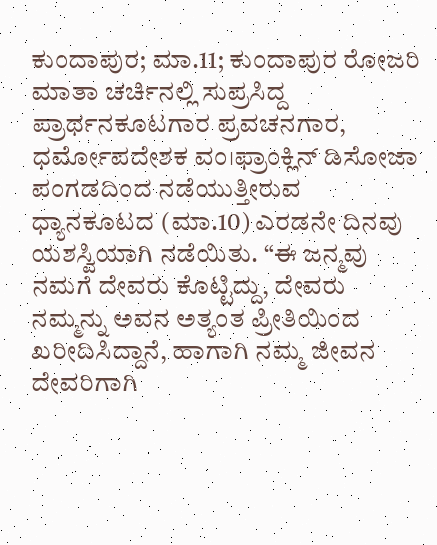ಕುಂದಾಪುರ; ಮಾ.11; ಕುಂದಾಪುರ ರೋಜರಿ ಮಾತಾ ಚರ್ಚಿನಲ್ಲಿ ಸುಪ್ರಸಿದ್ದ ಪ್ರಾರ್ಥನಕೂಟಗಾರ ಪ್ರವಚನಗಾರ, ಧರ್ಮೋಪದೇಶಕ ವಂ।ಫ್ರಾಂಕ್ಲಿನ್ ಡಿಸೋಜಾ ಪಂಗಡದಿಂದ ನಡೆಯುತ್ತೀರುವ ಧ್ಯಾನಕೂಟದ (ಮಾ.10) ಎರಡನೇ ದಿನವು ಯಶಸ್ವಿಯಾಗಿ ನಡೆಯಿತು. “ಈ ಜನ್ಮವು ನಮಗೆ ದೇವರು ಕೊಟ್ಟಿದ್ದು, ದೇವರು ನಮ್ಮನ್ನು ಅವನ ಅತ್ಯಂತ ಪ್ರೀತಿಯಿಂದ ಖರೀದಿಸಿದ್ದಾನೆ, ಹಾಗಾಗಿ ನಮ್ಮ ಜೀವನ ದೇವರಿಗಾಗಿ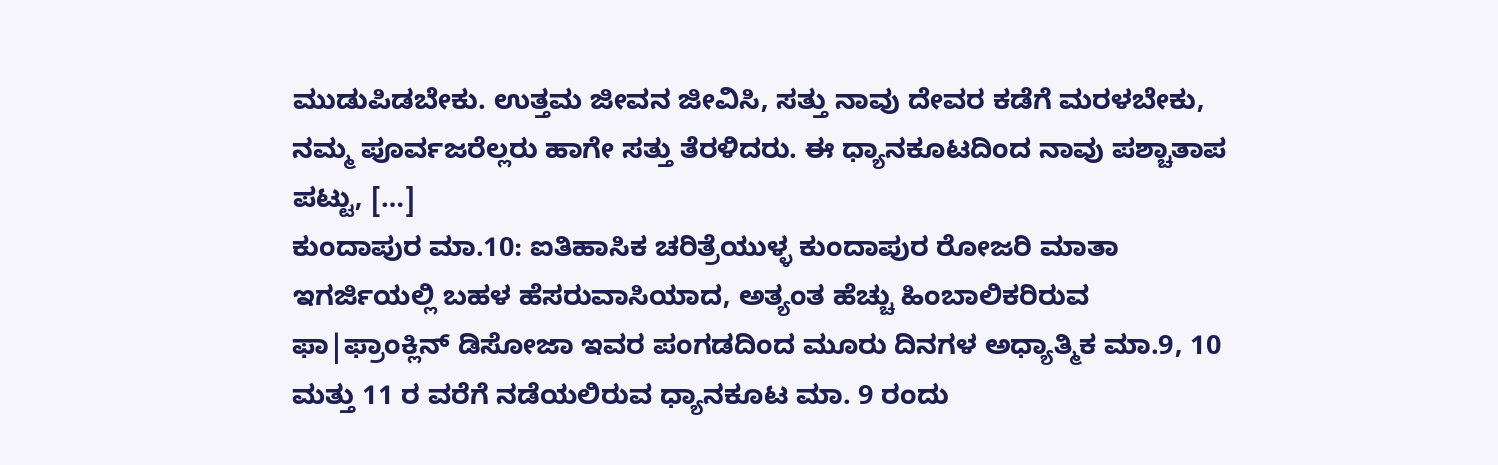ಮುಡುಪಿಡಬೇಕು. ಉತ್ತಮ ಜೀವನ ಜೀವಿಸಿ, ಸತ್ತು ನಾವು ದೇವರ ಕಡೆಗೆ ಮರಳಬೇಕು, ನಮ್ಮ ಪೂರ್ವಜರೆಲ್ಲರು ಹಾಗೇ ಸತ್ತು ತೆರಳಿದರು. ಈ ಧ್ಯಾನಕೂಟದಿಂದ ನಾವು ಪಶ್ಚಾತಾಪ ಪಟ್ಟು, […]
ಕುಂದಾಪುರ ಮಾ.10: ಐತಿಹಾಸಿಕ ಚರಿತ್ರೆಯುಳ್ಳ ಕುಂದಾಪುರ ರೋಜರಿ ಮಾತಾ ಇಗರ್ಜಿಯಲ್ಲಿ ಬಹಳ ಹೆಸರುವಾಸಿಯಾದ, ಅತ್ಯಂತ ಹೆಚ್ಚು ಹಿಂಬಾಲಿಕರಿರುವ ಫಾ|ಫ್ರಾಂಕ್ಲಿನ್ ಡಿಸೋಜಾ ಇವರ ಪಂಗಡದಿಂದ ಮೂರು ದಿನಗಳ ಅಧ್ಯಾತ್ಮಿಕ ಮಾ.9, 10 ಮತ್ತು 11 ರ ವರೆಗೆ ನಡೆಯಲಿರುವ ಧ್ಯಾನಕೂಟ ಮಾ. 9 ರಂದು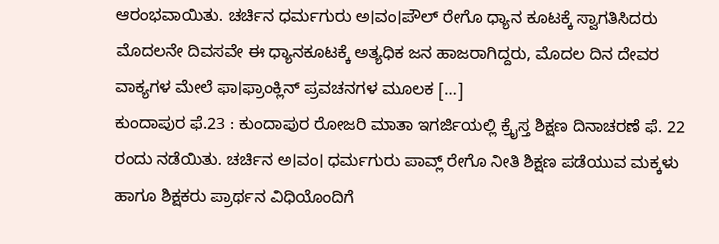ಆರಂಭವಾಯಿತು. ಚರ್ಚಿನ ಧರ್ಮಗುರು ಅ।ವಂ।ಪೌಲ್ ರೇಗೊ ಧ್ಯಾನ ಕೂಟಕ್ಕೆ ಸ್ವಾಗತಿಸಿದರು ಮೊದಲನೇ ದಿವಸವೇ ಈ ಧ್ಯಾನಕೂಟಕ್ಕೆ ಅತ್ಯಧಿಕ ಜನ ಹಾಜರಾಗಿದ್ದರು, ಮೊದಲ ದಿನ ದೇವರ ವಾಕ್ಯಗಳ ಮೇಲೆ ಫಾ।ಫ್ರಾಂಕ್ಲಿನ್ ಪ್ರವಚನಗಳ ಮೂಲಕ […]
ಕುಂದಾಪುರ ಫೆ.23 : ಕುಂದಾಪುರ ರೋಜರಿ ಮಾತಾ ಇಗರ್ಜಿಯಲ್ಲಿ ಕ್ರೈಸ್ತ ಶಿಕ್ಷಣ ದಿನಾಚರಣೆ ಫೆ. 22 ರಂದು ನಡೆಯಿತು. ಚರ್ಚಿನ ಅ।ವಂ। ಧರ್ಮಗುರು ಪಾವ್ಲ್ ರೇಗೊ ನೀತಿ ಶಿಕ್ಷಣ ಪಡೆಯುವ ಮಕ್ಕಳು ಹಾಗೂ ಶಿಕ್ಷಕರು ಪ್ರಾರ್ಥನ ವಿಧಿಯೊಂದಿಗೆ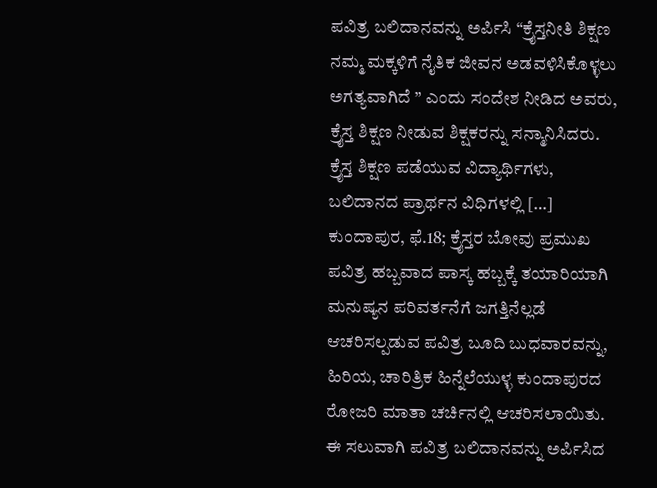ಪವಿತ್ರ ಬಲಿದಾನವನ್ನು ಅರ್ಪಿಸಿ “ಕ್ರೈಸ್ತನೀತಿ ಶಿಕ್ಷಣ ನಮ್ಮ ಮಕ್ಕಳಿಗೆ ನೈತಿಕ ಜೀವನ ಅಡವಳಿಸಿಕೊಳ್ಳಲು ಅಗತ್ಯವಾಗಿದೆ ” ಎಂದು ಸಂದೇಶ ನೀಡಿದ ಅವರು, ಕ್ರೈಸ್ತ ಶಿಕ್ಷಣ ನೀಡುವ ಶಿಕ್ಷಕರನ್ನು ಸನ್ಮಾನಿಸಿದರು. ಕ್ರೈಸ್ತ ಶಿಕ್ಷಣ ಪಡೆಯುವ ವಿದ್ಯಾರ್ಥಿಗಳು, ಬಲಿದಾನದ ಪ್ರಾರ್ಥನ ವಿಧಿಗಳಲ್ಲಿ […]
ಕುಂದಾಪುರ, ಫೆ.18; ಕ್ರೈಸ್ತರ ಬೋವು ಪ್ರಮುಖ ಪವಿತ್ರ ಹಬ್ಬವಾದ ಪಾಸ್ಕ ಹಬ್ಬಕ್ಕೆ ತಯಾರಿಯಾಗಿ ಮನುಷ್ಯನ ಪರಿವರ್ತನೆಗೆ ಜಗತ್ತಿನೆಲ್ಲಡೆ ಆಚರಿಸಲ್ಪಡುವ ಪವಿತ್ರ ಬೂದಿ ಬುಧವಾರವನ್ನು, ಹಿರಿಯ, ಚಾರಿತ್ರಿಕ ಹಿನ್ನೆಲೆಯುಳ್ಳ ಕುಂದಾಪುರದ ರೋಜರಿ ಮಾತಾ ಚರ್ಚಿನಲ್ಲಿ ಆಚರಿಸಲಾಯಿತು. ಈ ಸಲುವಾಗಿ ಪವಿತ್ರ ಬಲಿದಾನವನ್ನು ಅರ್ಪಿಸಿದ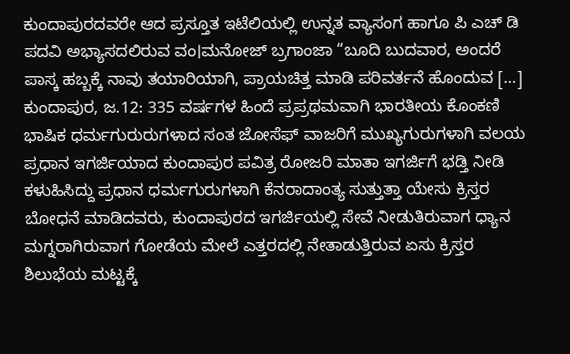ಕುಂದಾಪುರದವರೇ ಆದ ಪ್ರಸ್ತೂತ ಇಟೆಲಿಯಲ್ಲಿ ಉನ್ನತ ವ್ಯಾಸಂಗ ಹಾಗೂ ಪಿ ಎಚ್ ಡಿ ಪದವಿ ಅಭ್ಯಾಸದಲಿರುವ ವಂ।ಮನೋಜ್ ಬ್ರಗಾಂಜಾ “ಬೂದಿ ಬುದವಾರ, ಅಂದರೆ ಪಾಸ್ಕ ಹಬ್ಬಕ್ಕೆ ನಾವು ತಯಾರಿಯಾಗಿ, ಪ್ರಾಯಚಿತ್ತ ಮಾಡಿ ಪರಿವರ್ತನೆ ಹೊಂದುವ […]
ಕುಂದಾಪುರ, ಜ.12: 335 ವರ್ಷಗಳ ಹಿಂದೆ ಪ್ರಪ್ರಥಮವಾಗಿ ಭಾರತೀಯ ಕೊಂಕಣಿ ಭಾಷಿಕ ಧರ್ಮಗುರುರುಗಳಾದ ಸಂತ ಜೋಸೆಫ್ ವಾಜರಿಗೆ ಮುಖ್ಯಗುರುಗಳಾಗಿ ವಲಯ ಪ್ರಧಾನ ಇಗರ್ಜಿಯಾದ ಕುಂದಾಪುರ ಪವಿತ್ರ ರೋಜರಿ ಮಾತಾ ಇಗರ್ಜಿಗೆ ಭಡ್ತಿ ನೀಡಿ ಕಳುಹಿಸಿದ್ದು ಪ್ರಧಾನ ಧರ್ಮಗುರುಗಳಾಗಿ ಕೆನರಾದಾಂತ್ಯ ಸುತ್ತುತ್ತಾ ಯೇಸು ಕ್ರಿಸ್ತರ ಬೋಧನೆ ಮಾಡಿದವರು, ಕುಂದಾಪುರದ ಇಗರ್ಜಿಯಲ್ಲಿ ಸೇವೆ ನೀಡುತಿರುವಾಗ ಧ್ಯಾನ ಮಗ್ನರಾಗಿರುವಾಗ ಗೋಡೆಯ ಮೇಲೆ ಎತ್ತರದಲ್ಲಿ ನೇತಾಡುತ್ತಿರುವ ಏಸು ಕ್ರಿಸ್ತರ ಶಿಲುಭೆಯ ಮಟ್ಟಕ್ಕೆ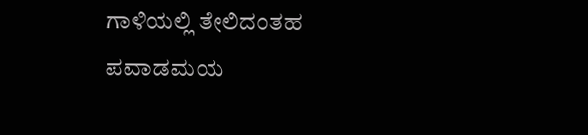ಗಾಳಿಯಲ್ಲಿ ತೇಲಿದಂತಹ ಪವಾಡಮಯ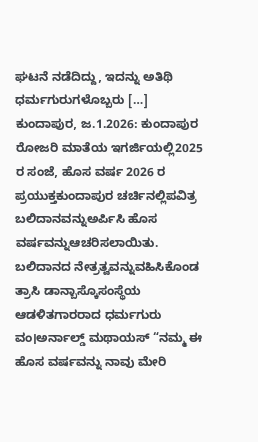ಘಟನೆ ನಡೆದಿದ್ದು, ಇದನ್ನು ಅತಿಥಿ ಧರ್ಮಗುರುಗಳೊಬ್ಬರು […]
ಕುಂದಾಪುರ, ಜ.1.2026: ಕುಂದಾಪುರ ರೋಜರಿ ಮಾತೆಯ ಇಗರ್ಜಿಯಲ್ಲಿ2025 ರ ಸಂಜೆ, ಹೊಸ ವರ್ಷ 2026 ರ ಪ್ರಯುಕ್ತಕುಂದಾಪುರ ಚರ್ಚಿನಲ್ಲಿಪವಿತ್ರ ಬಲಿದಾನವನ್ನುಅರ್ಪಿಸಿ ಹೊಸ ವರ್ಷವನ್ನುಆಚರಿಸಲಾಯಿತು. ಬಲಿದಾನದ ನೇತ್ರತ್ವವನ್ನುವಹಿಸಿಕೊಂಡ ತ್ರಾಸಿ ಡಾನ್ಬಾಸ್ಕೊಸಂಸ್ಥೆಯ ಆಡಳಿತಗಾರರಾದ ಧರ್ಮಗುರು ವಂ।ಅರ್ನಾಲ್ಡ್ ಮಥಾಯಸ್ “ನಮ್ಮ ಈ ಹೊಸ ವರ್ಷವನ್ನು ನಾವು ಮೇರಿ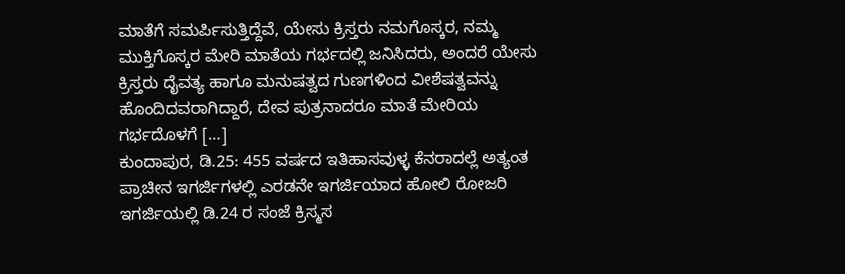ಮಾತೆಗೆ ಸಮರ್ಪಿಸುತ್ತಿದ್ದೆವೆ, ಯೇಸು ಕ್ರಿಸ್ತರು ನಮಗೊಸ್ಕರ, ನಮ್ಮ ಮುಕ್ತಿಗೊಸ್ಕರ ಮೇರಿ ಮಾತೆಯ ಗರ್ಭದಲ್ಲಿ ಜನಿಸಿದರು, ಅಂದರೆ ಯೇಸು ಕ್ರಿಸ್ತರು ದೈವತ್ಯ ಹಾಗೂ ಮನುಷತ್ವದ ಗುಣಗಳಿಂದ ವೀಶೆಷತ್ವವನ್ನು ಹೊಂದಿದವರಾಗಿದ್ದಾರೆ, ದೇವ ಪುತ್ರನಾದರೂ ಮಾತೆ ಮೇರಿಯ ಗರ್ಭದೊಳಗೆ […]
ಕುಂದಾಪುರ, ಡಿ.25: 455 ವರ್ಷದ ಇತಿಹಾಸವುಳ್ಳ ಕೆನರಾದಲ್ಲೆ ಅತ್ಯಂತ ಪ್ರಾಚೀನ ಇಗರ್ಜಿಗಳಲ್ಲಿ ಎರಡನೇ ಇಗರ್ಜಿಯಾದ ಹೋಲಿ ರೋಜರಿ ಇಗರ್ಜಿಯಲ್ಲಿ ಡಿ.24 ರ ಸಂಜೆ ಕ್ರಿಸ್ಮಸ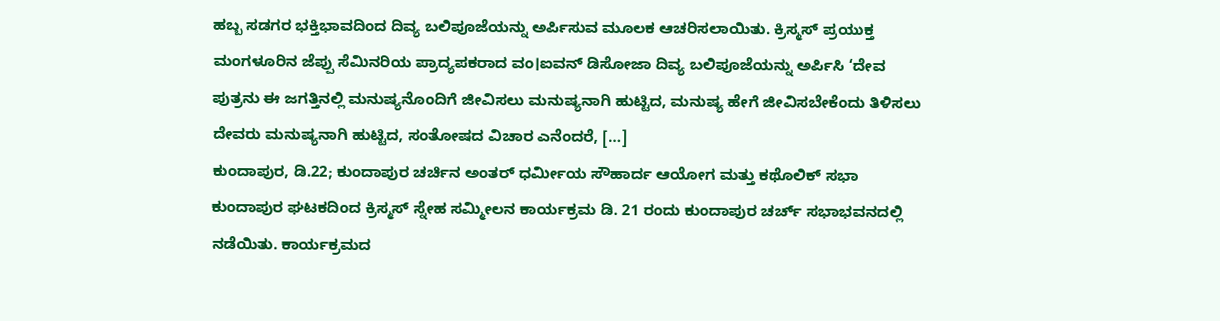ಹಬ್ಬ ಸಡಗರ ಭಕ್ತಿಭಾವದಿಂದ ದಿವ್ಯ ಬಲಿಪೂಜೆಯನ್ನು ಅರ್ಪಿಸುವ ಮೂಲಕ ಆಚರಿಸಲಾಯಿತು. ಕ್ರಿಸ್ಮಸ್ ಪ್ರಯುಕ್ತ ಮಂಗಳೂರಿನ ಜೆಪ್ಪು ಸೆಮಿನರಿಯ ಪ್ರಾದ್ಯಪಕರಾದ ವಂ।ಐವನ್ ಡಿಸೋಜಾ ದಿವ್ಯ ಬಲಿಪೂಜೆಯನ್ನು ಅರ್ಪಿಸಿ ‘ದೇವ ಪುತ್ರನು ಈ ಜಗತ್ತಿನಲ್ಲಿ ಮನುಷ್ಯನೊಂದಿಗೆ ಜೀವಿಸಲು ಮನುಷ್ಯನಾಗಿ ಹುಟ್ಟಿದ, ಮನುಷ್ಯ ಹೇಗೆ ಜೀವಿಸಬೇಕೆಂದು ತಿಳಿಸಲು ದೇವರು ಮನುಷ್ಯನಾಗಿ ಹುಟ್ಟಿದ, ಸಂತೋಷದ ವಿಚಾರ ಎನೆಂದರೆ, […]
ಕುಂದಾಪುರ, ಡಿ.22; ಕುಂದಾಪುರ ಚರ್ಚಿನ ಅಂತರ್ ಧರ್ಮೀಯ ಸೌಹಾರ್ದ ಆಯೋಗ ಮತ್ತು ಕಥೊಲಿಕ್ ಸಭಾ ಕುಂದಾಪುರ ಘಟಕದಿಂದ ಕ್ರಿಸ್ಮಸ್ ಸ್ನೇಹ ಸಮ್ಮೀಲನ ಕಾರ್ಯಕ್ರಮ ಡಿ. 21 ರಂದು ಕುಂದಾಪುರ ಚರ್ಚ್ ಸಭಾಭವನದಲ್ಲಿ ನಡೆಯಿತು. ಕಾರ್ಯಕ್ರಮದ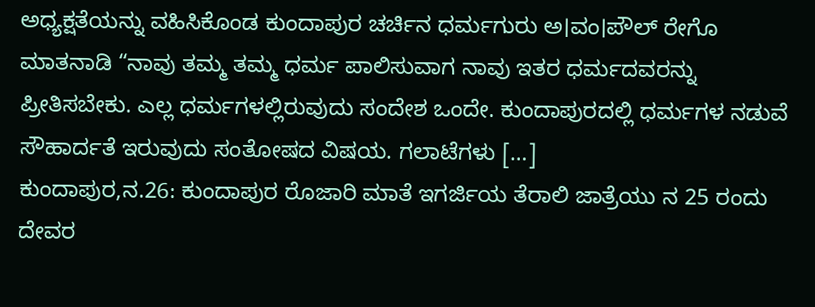ಅಧ್ಯಕ್ಷತೆಯನ್ನು ವಹಿಸಿಕೊಂಡ ಕುಂದಾಪುರ ಚರ್ಚಿನ ಧರ್ಮಗುರು ಅ।ವಂ।ಪೌಲ್ ರೇಗೊ ಮಾತನಾಡಿ “ನಾವು ತಮ್ಮ ತಮ್ಮ ಧರ್ಮ ಪಾಲಿಸುವಾಗ ನಾವು ಇತರ ಧರ್ಮದವರನ್ನು ಪ್ರೀತಿಸಬೇಕು. ಎಲ್ಲ ಧರ್ಮಗಳಲ್ಲಿರುವುದು ಸಂದೇಶ ಒಂದೇ. ಕುಂದಾಪುರದಲ್ಲಿ ಧರ್ಮಗಳ ನಡುವೆ ಸೌಹಾರ್ದತೆ ಇರುವುದು ಸಂತೋಷದ ವಿಷಯ. ಗಲಾಟೆಗಳು […]
ಕುಂದಾಪುರ,ನ.26: ಕುಂದಾಪುರ ರೊಜಾರಿ ಮಾತೆ ಇಗರ್ಜಿಯ ತೆರಾಲಿ ಜಾತ್ರೆಯು ನ 25 ರಂದು ದೇವರ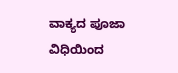ವಾಕ್ಯದ ಪೂಜಾ ವಿಧಿಯಿಂದ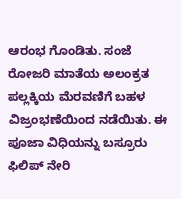ಆರಂಭ ಗೊಂಡಿತು. ಸಂಜೆ ರೋಜರಿ ಮಾತೆಯ ಅಲಂಕ್ರತ ಪಲ್ಲಕ್ಕಿಯ ಮೆರವಣಿಗೆ ಬಹಳ ವಿಜ್ರಂಭಣೆಯಿಂದ ನಡೆಯಿತು. ಈ ಪೂಜಾ ವಿಧಿಯನ್ನು ಬಸ್ರೂರು ಫಿಲಿಪ್ ನೇರಿ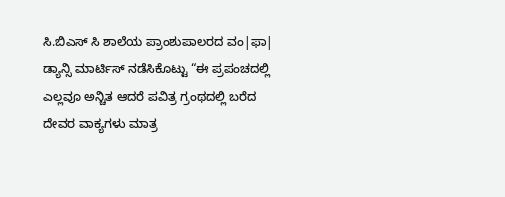ಸಿ.ಬಿಎಸ್ ಸಿ ಶಾಲೆಯ ಪ್ರಾಂಶುಪಾಲರದ ವಂ|ಫಾ| ಡ್ಯಾನ್ಸಿ ಮಾರ್ಟಿಸ್ ನಡೆಸಿಕೊಟ್ಟು “ಈ ಪ್ರಪಂಚದಲ್ಲಿ ಎಲ್ಲವೂ ಅನ್ಚಿತ ಆದರೆ ಪವಿತ್ರ ಗ್ರಂಥದಲ್ಲಿ ಬರೆದ ದೇವರ ವಾಕ್ಯಗಳು ಮಾತ್ರ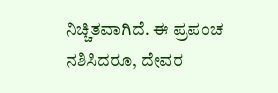ನಿಚ್ಚಿತವಾಗಿದೆ. ಈ ಪ್ರಪಂಚ ನಶಿಸಿದರೂ, ದೇವರ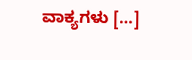ವಾಕ್ಯಗಳು […]